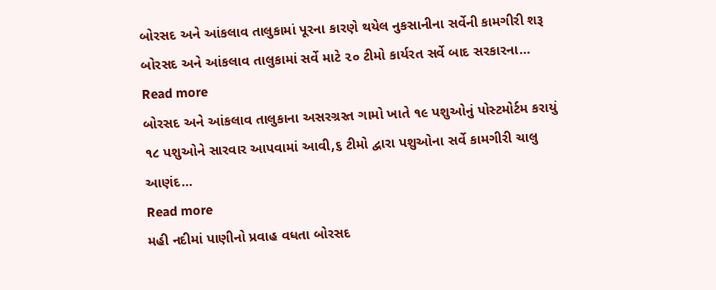બોરસદ અને આંકલાવ તાલુકામાં પૂરના કારણે થયેલ નુકસાનીના સર્વેની કામગીરી શરૂ બોરસદ અને આંકલાવ તાલુકામાં સર્વે માટે ૨૦ ટીમો કાર્યરત સર્વે બાદ સરકારના…
Read more
બોરસદ અને આંકલાવ તાલુકાના અસરગ્રસ્ત ગામો ખાતે ૧૯ પશુઓનું પોસ્ટમોર્ટમ કરાયું ૧૮ પશુઓને સારવાર આપવામાં આવી,૬ ટીમો દ્વારા પશુઓના સર્વે કામગીરી ચાલુ
આણંદ…
Read more
મહી નદીમાં પાણીનો પ્રવાહ વધતા બોરસદ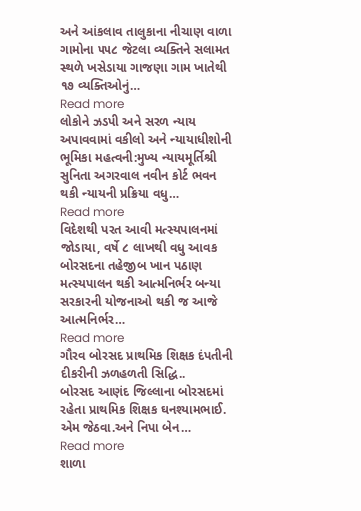અને આંકલાવ તાલુકાના નીચાણ વાળા ગામોના ૫૫૮ જેટલા વ્યક્તિને સલામત સ્થળે ખસેડાયા ગાજણા ગામ ખાતેથી ૧૭ વ્યક્તિઓનું…
Read more
લોકોને ઝડપી અને સરળ ન્યાય અપાવવામાં વકીલો અને ન્યાયાધીશોની ભૂમિકા મહત્વની:મુખ્ય ન્યાયમૂર્તિશ્રી સુનિતા અગરવાલ નવીન કોર્ટ ભવન થકી ન્યાયની પ્રક્રિયા વધુ…
Read more
વિદેશથી પરત આવી મત્સ્યપાલનમાં જોડાયા, વર્ષે ૮ લાખથી વધુ આવક બોરસદના તહેજીબ ખાન પઠાણ મત્સ્યપાલન થકી આત્મનિર્ભર બન્યા સરકારની યોજનાઓ થકી જ આજે આત્મનિર્ભર…
Read more
ગૌરવ બોરસદ પ્રાથમિક શિક્ષક દંપતીની દીકરીની ઝળહળતી સિદ્ધિ..
બોરસદ આણંદ જિલ્લાના બોરસદમાં રહેતા પ્રાથમિક શિક્ષક ઘનશ્યામભાઈ. એમ જેઠવા.અને નિપા બેન…
Read more
શાળા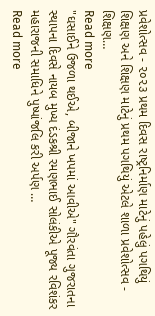પ્રવેશોત્સવ - ૨૦૨૩ પ્રથમ દિવસ રાષ્ટ્રનિર્માણ માટેનું પહેલું પગથિયું શિક્ષણ અને શિક્ષણ માટેનું પ્રથમ પગથિયું એટલે શાળા પ્રવેશોત્સવ - શિક્ષણ…
Read more
"ઘસાઈને ઉજળા થઈએ, બીજાને ખપમાં આવીએ" ગૌરવંતા ગુજરાતના સ્થાપના દિવસે નાયબ મુખ્ય દંડકશ્રી રમણભાઈ સોલંકીએ પૂજ્ય રવિશંકર મહારાજની સમાધિને પુષ્પાંજલિ કરી અર્પણ …
Read more